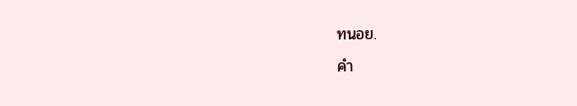ทนอย.
คำ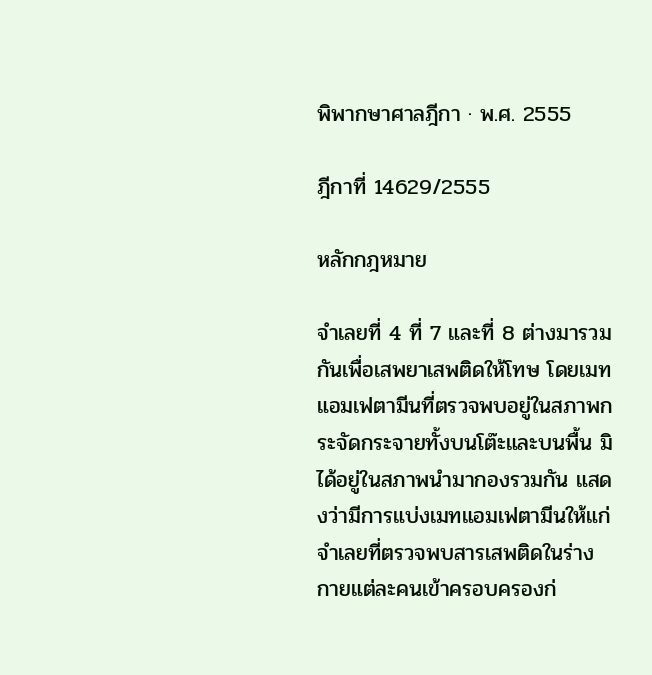พิพากษาศาลฎีกา · พ.ศ. 2555

ฎีกาที่ 14629/2555

หลักกฎหมาย

จำเลยที่ 4 ที่ 7 และที่ 8 ต่างมารวมกันเพื่อเสพยาเสพติดให้โทษ โดยเมทแอมเฟตามีนที่ตรวจพบอยู่ในสภาพกระจัดกระจายทั้งบนโต๊ะและบนพื้น มิได้อยู่ในสภาพนำมากองรวมกัน แสดงว่ามีการแบ่งเมทแอมเฟตามีนให้แก่จำเลยที่ตรวจพบสารเสพติดในร่างกายแต่ละคนเข้าครอบครองก่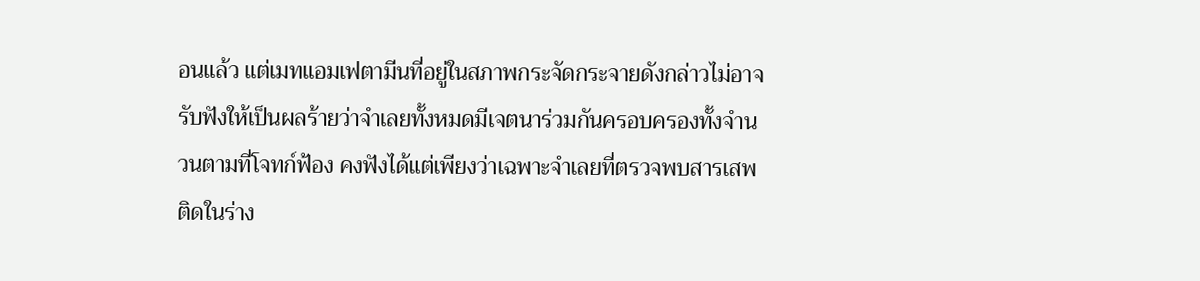อนแล้ว แต่เมทแอมเฟตามีนที่อยู่ในสภาพกระจัดกระจายดังกล่าวไม่อาจรับฟังให้เป็นผลร้ายว่าจำเลยทั้งหมดมีเจตนาร่วมกันครอบครองทั้งจำนวนตามที่โจทก์ฟ้อง คงฟังได้แต่เพียงว่าเฉพาะจำเลยที่ตรวจพบสารเสพติดในร่าง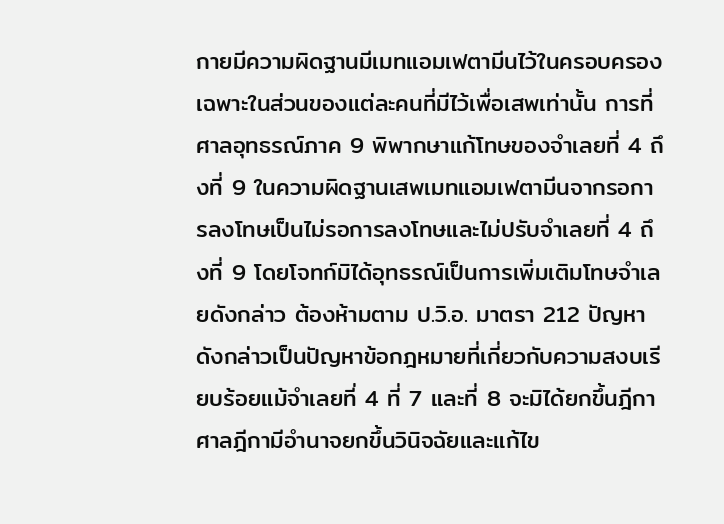กายมีความผิดฐานมีเมทแอมเฟตามีนไว้ในครอบครองเฉพาะในส่วนของแต่ละคนที่มีไว้เพื่อเสพเท่านั้น การที่ศาลอุทธรณ์ภาค 9 พิพากษาแก้โทษของจำเลยที่ 4 ถึงที่ 9 ในความผิดฐานเสพเมทแอมเฟตามีนจากรอการลงโทษเป็นไม่รอการลงโทษและไม่ปรับจำเลยที่ 4 ถึงที่ 9 โดยโจทก์มิได้อุทธรณ์เป็นการเพิ่มเติมโทษจำเลยดังกล่าว ต้องห้ามตาม ป.วิ.อ. มาตรา 212 ปัญหาดังกล่าวเป็นปัญหาข้อกฎหมายที่เกี่ยวกับความสงบเรียบร้อยแม้จำเลยที่ 4 ที่ 7 และที่ 8 จะมิได้ยกขึ้นฎีกา ศาลฎีกามีอำนาจยกขึ้นวินิจฉัยและแก้ไข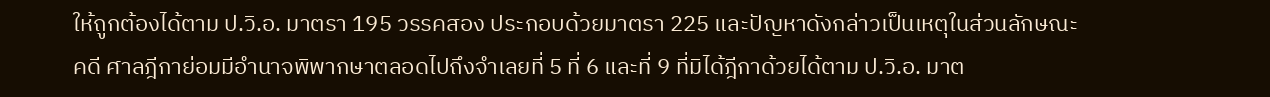ให้ถูกต้องได้ตาม ป.วิ.อ. มาตรา 195 วรรคสอง ประกอบด้วยมาตรา 225 และปัญหาดังกล่าวเป็นเหตุในส่วนลักษณะคดี ศาลฎีกาย่อมมีอำนาจพิพากษาตลอดไปถึงจำเลยที่ 5 ที่ 6 และที่ 9 ที่มิได้ฎีกาด้วยได้ตาม ป.วิ.อ. มาต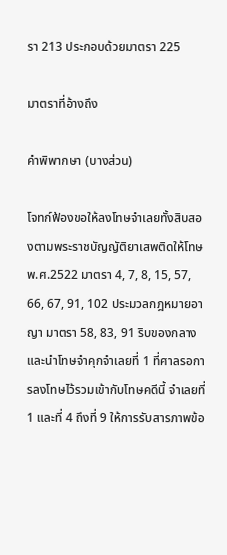รา 213 ประกอบด้วยมาตรา 225

มาตราที่อ้างถึง

คำพิพากษา (บางส่วน)

โจทก์ฟ้องขอให้ลงโทษจำเลยทั้งสิบสองตามพระราชบัญญัติยาเสพติดให้โทษ พ.ศ.2522 มาตรา 4, 7, 8, 15, 57, 66, 67, 91, 102 ประมวลกฎหมายอาญา มาตรา 58, 83, 91 ริบของกลาง และนำโทษจำคุกจำเลยที่ 1 ที่ศาลรอการลงโทษไว้รวมเข้ากับโทษคดีนี้ จำเลยที่ 1 และที่ 4 ถึงที่ 9 ให้การรับสารภาพข้อ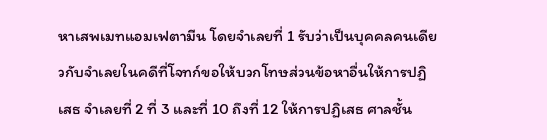หาเสพเมทแอมเฟตามีน โดยจำเลยที่ 1 รับว่าเป็นบุคคลคนเดียวกับจำเลยในคดีที่โจทก์ขอให้บวกโทษส่วนข้อหาอื่นให้การปฏิเสธ จำเลยที่ 2 ที่ 3 และที่ 10 ถึงที่ 12 ให้การปฏิเสธ ศาลชั้น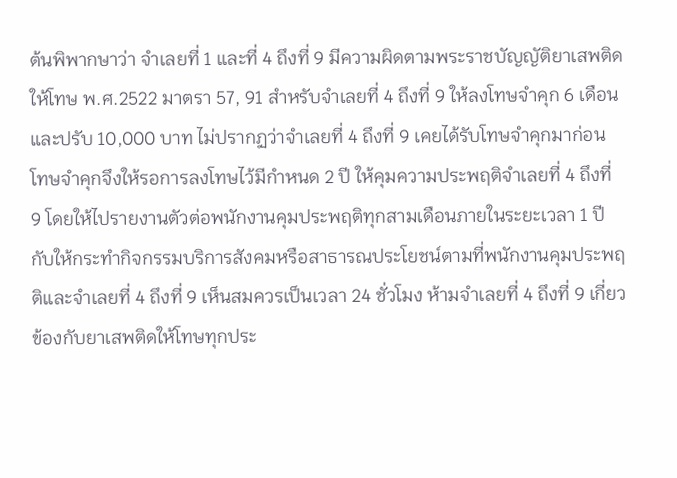ต้นพิพากษาว่า จำเลยที่ 1 และที่ 4 ถึงที่ 9 มีความผิดตามพระราชบัญญัติยาเสพติดให้โทษ พ.ศ.2522 มาตรา 57, 91 สำหรับจำเลยที่ 4 ถึงที่ 9 ให้ลงโทษจำคุก 6 เดือน และปรับ 10,000 บาท ไม่ปรากฏว่าจำเลยที่ 4 ถึงที่ 9 เคยได้รับโทษจำคุกมาก่อน โทษจำคุกจึงให้รอการลงโทษไว้มีกำหนด 2 ปี ให้คุมความประพฤติจำเลยที่ 4 ถึงที่ 9 โดยให้ไปรายงานตัวต่อพนักงานคุมประพฤติทุกสามเดือนภายในระยะเวลา 1 ปี กับให้กระทำกิจกรรมบริการสังคมหรือสาธารณประโยชน์ตามที่พนักงานคุมประพฤติและจำเลยที่ 4 ถึงที่ 9 เห็นสมควรเป็นเวลา 24 ชั่วโมง ห้ามจำเลยที่ 4 ถึงที่ 9 เกี่ยวข้องกับยาเสพติดให้โทษทุกประ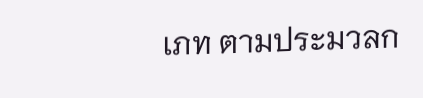เภท ตามประมวลก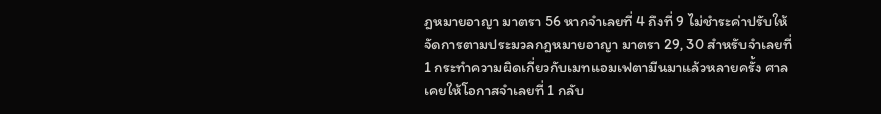ฎหมายอาญา มาตรา 56 หากจำเลยที่ 4 ถึงที่ 9 ไม่ชำระค่าปรับให้จัดการตามประมวลกฎหมายอาญา มาตรา 29, 30 สำหรับจำเลยที่ 1 กระทำความผิดเกี่ยวกับเมทแอมเฟตามีนมาแล้วหลายครั้ง ศาลเคยให้โอกาสจำเลยที่ 1 กลับ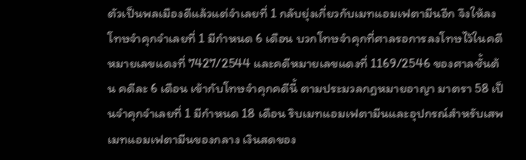ตัวเป็นพลเมืองดีแล้วแต่จำเลยที่ 1 กลับยุ่งเกี่ยวกับเมทแอมเฟตามีนอีก จึงให้ลงโทษจำคุกจำเลยที่ 1 มีกำหนด 6 เดือน บวกโทษจำคุกที่ศาลรอการลงโทษไว้ในคดีหมายเลขแดงที่ 7427/2544 และคดีหมายเลขแดงที่ 1169/2546 ของศาลชั้นต้น คดีละ 6 เดือน เข้ากับโทษจำคุกคดีนี้ ตามประมวลกฎหมายอาญา มาตรา 58 เป็นจำคุกจำเลยที่ 1 มีกำหนด 18 เดือน ริบเมทแอมเฟตามีนและอุปกรณ์สำหรับเสพเมทแอมเฟตามีนของกลาง เงินสดของ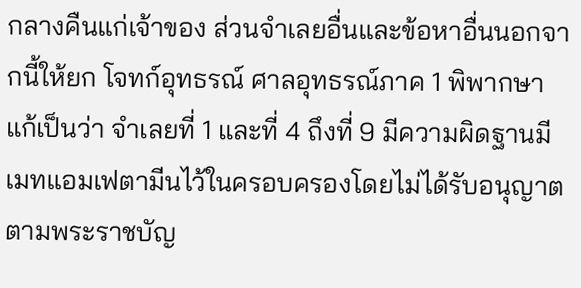กลางคืนแก่เจ้าของ ส่วนจำเลยอื่นและข้อหาอื่นนอกจากนี้ให้ยก โจทก์อุทธรณ์ ศาลอุทธรณ์ภาค 1 พิพากษาแก้เป็นว่า จำเลยที่ 1 และที่ 4 ถึงที่ 9 มีความผิดฐานมีเมทแอมเฟตามีนไว้ในครอบครองโดยไม่ได้รับอนุญาตตามพระราชบัญ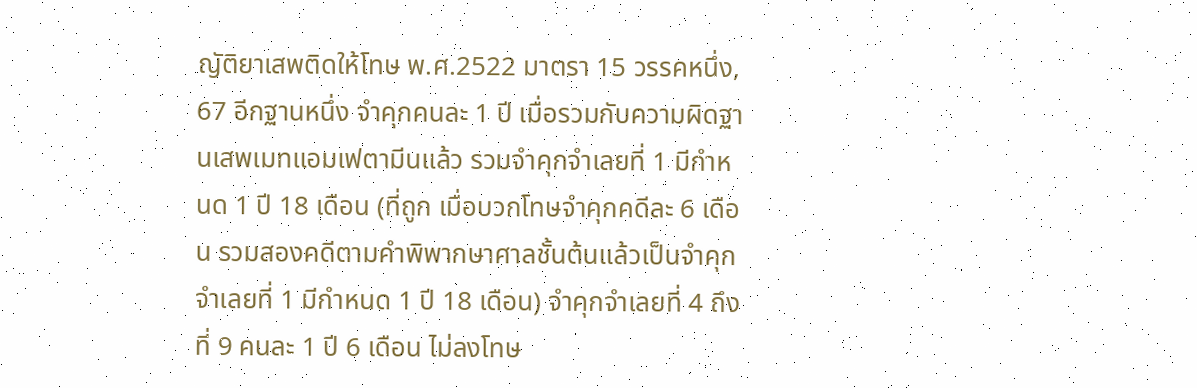ญัติยาเสพติดให้โทษ พ.ศ.2522 มาตรา 15 วรรคหนึ่ง, 67 อีกฐานหนึ่ง จำคุกคนละ 1 ปี เมื่อรวมกับความผิดฐานเสพเมทแอมเฟตามีนแล้ว รวมจำคุกจำเลยที่ 1 มีกำหนด 1 ปี 18 เดือน (ที่ถูก เมื่อบวกโทษจำคุกคดีละ 6 เดือน รวมสองคดีตามคำพิพากษาศาลชั้นต้นแล้วเป็นจำคุกจำเลยที่ 1 มีกำหนด 1 ปี 18 เดือน) จำคุกจำเลยที่ 4 ถึงที่ 9 คนละ 1 ปี 6 เดือน ไม่ลงโทษ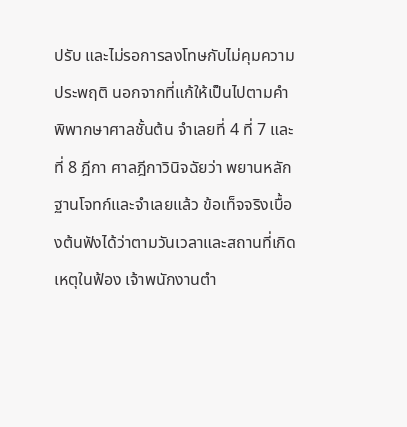ปรับ และไม่รอการลงโทษกับไม่คุมความประพฤติ นอกจากที่แก้ให้เป็นไปตามคำพิพากษาศาลชั้นต้น จำเลยที่ 4 ที่ 7 และที่ 8 ฎีกา ศาลฎีกาวินิจฉัยว่า พยานหลักฐานโจทก์และจำเลยแล้ว ข้อเท็จจริงเบื้องต้นฟังได้ว่าตามวันเวลาและสถานที่เกิดเหตุในฟ้อง เจ้าพนักงานตำ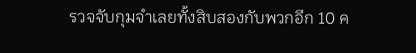รวจจับกุมจำเลยทั้งสิบสองกับพวกอีก 10 ค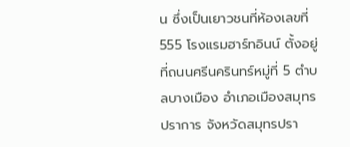น ซึ่งเป็นเยาวชนที่ห้องเลขที่ 555 โรงแรมฮาร์ทอินน์ ตั้งอยู่ที่ถนนศรีนครินทร์หมู่ที่ 5 ตำบลบางเมือง อำเภอเมืองสมุทรปราการ จังหวัดสมุทรปรา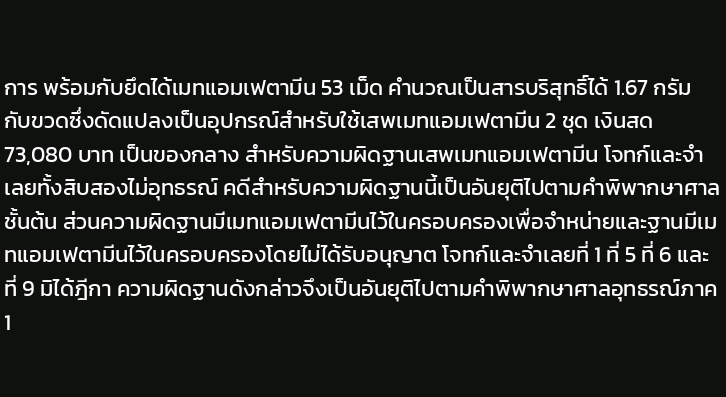การ พร้อมกับยึดได้เมทแอมเฟตามีน 53 เม็ด คำนวณเป็นสารบริสุทธิ์ได้ 1.67 กรัม กับขวดซึ่งดัดแปลงเป็นอุปกรณ์สำหรับใช้เสพเมทแอมเฟตามีน 2 ชุด เงินสด 73,080 บาท เป็นของกลาง สำหรับความผิดฐานเสพเมทแอมเฟตามีน โจทก์และจำเลยทั้งสิบสองไม่อุทธรณ์ คดีสำหรับความผิดฐานนี้เป็นอันยุติไปตามคำพิพากษาศาลชั้นต้น ส่วนความผิดฐานมีเมทแอมเฟตามีนไว้ในครอบครองเพื่อจำหน่ายและฐานมีเมทแอมเฟตามีนไว้ในครอบครองโดยไม่ได้รับอนุญาต โจทก์และจำเลยที่ 1 ที่ 5 ที่ 6 และที่ 9 มิได้ฎีกา ความผิดฐานดังกล่าวจึงเป็นอันยุติไปตามคำพิพากษาศาลอุทธรณ์ภาค 1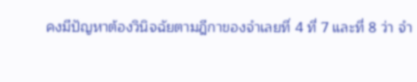คงมีปัญหาต้องวินิจฉัยตามฎีกาของจำเลยที่ 4 ที่ 7 และที่ 8 ว่า จำ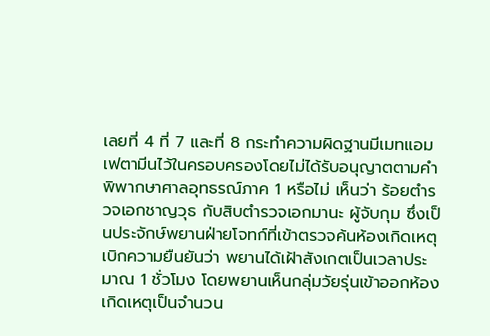เลยที่ 4 ที่ 7 และที่ 8 กระทำความผิดฐานมีเมทแอมเฟตามีนไว้ในครอบครองโดยไม่ได้รับอนุญาตตามคำพิพากษาศาลอุทธรณ์ภาค 1 หรือไม่ เห็นว่า ร้อยตำรวจเอกชาญวุธ กับสิบตำรวจเอกมานะ ผู้จับกุม ซึ่งเป็นประจักษ์พยานฝ่ายโจทก์ที่เข้าตรวจค้นห้องเกิดเหตุเบิกความยืนยันว่า พยานได้เฝ้าสังเกตเป็นเวลาประมาณ 1 ชั่วโมง โดยพยานเห็นกลุ่มวัยรุ่นเข้าออกห้องเกิดเหตุเป็นจำนวน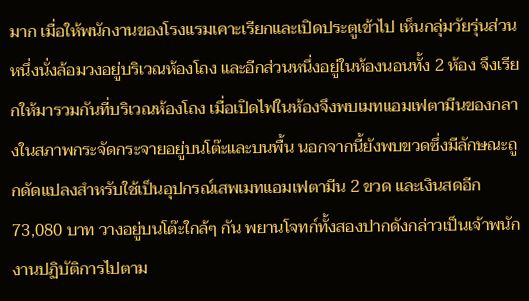มาก เมื่อให้พนักงานของโรงแรมเคาะเรียกและเปิดประตูเข้าไป เห็นกลุ่มวัยรุ่นส่วนหนึ่งนั่งล้อมวงอยู่บริเวณห้องโถง และอีกส่วนหนึ่งอยู่ในห้องนอนทั้ง 2 ห้อง จึงเรียกให้มารวมกันที่บริเวณห้องโถง เมื่อเปิดไฟในห้องจึงพบเมทแอมเฟตามีนของกลางในสภาพกระจัดกระจายอยู่บนโต๊ะและบนพื้น นอกจากนี้ยังพบขวดซึ่งมีลักษณะถูกดัดแปลงสำหรับใช้เป็นอุปกรณ์เสพเมทแอมเฟตามีน 2 ขวด และเงินสดอีก 73,080 บาท วางอยู่บนโต๊ะใกล้ๆ กัน พยานโจทก์ทั้งสองปากดังกล่าวเป็นเจ้าพนักงานปฏิบัติการไปตาม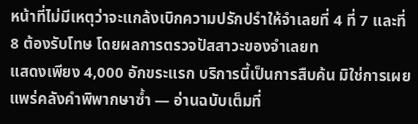หน้าที่ไม่มีเหตุว่าจะแกล้งเบิกความปรักปรำให้จำเลยที่ 4 ที่ 7 และที่ 8 ต้องรับโทษ โดยผลการตรวจปัสสาวะของจำเลยท
แสดงเพียง 4,000 อักขระแรก บริการนี้เป็นการสืบค้น มิใช่การเผยแพร่คลังคำพิพากษาซ้ำ — อ่านฉบับเต็มที่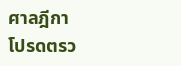ศาลฎีกา
โปรดตรว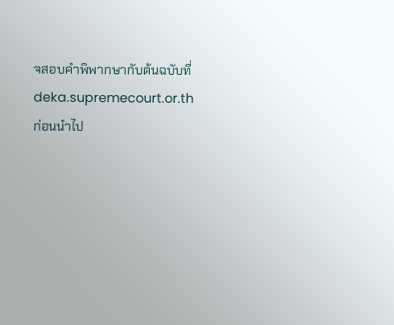จสอบคำพิพากษากับต้นฉบับที่ deka.supremecourt.or.th ก่อนนำไป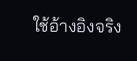ใช้อ้างอิงจริง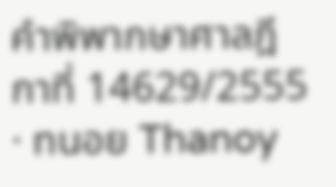คำพิพากษาศาลฎีกาที่ 14629/2555 · ทนอย Thanoy